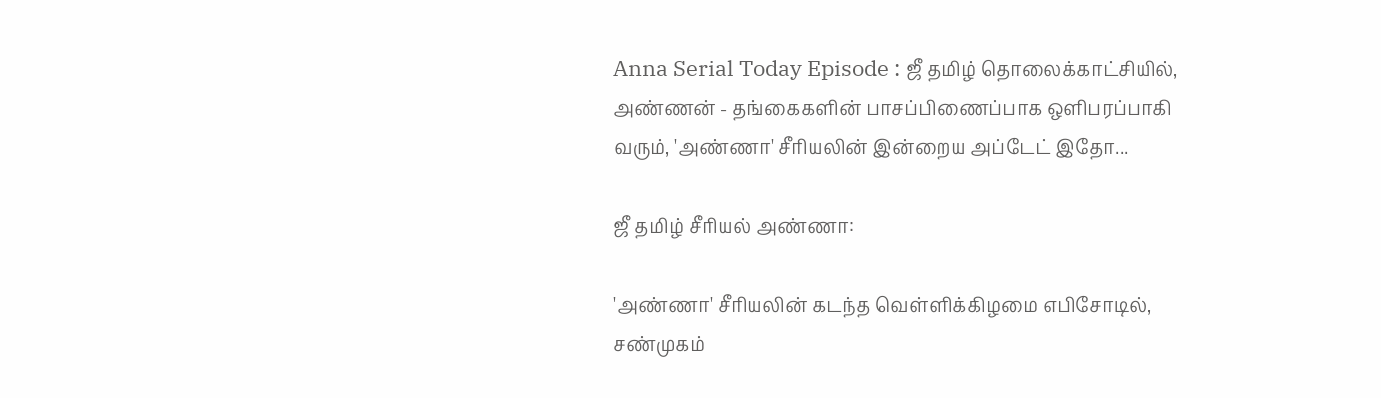Anna Serial Today Episode : ஜீ தமிழ் தொலைக்காட்சியில், அண்ணன் - தங்கைகளின் பாசப்பிணைப்பாக ஒளிபரப்பாகி வரும், 'அண்ணா' சீரியலின் இன்றைய அப்டேட் இதோ...

ஜீ தமிழ் சீரியல் அண்ணா:

'அண்ணா' சீரியலின் கடந்த வெள்ளிக்கிழமை எபிசோடில், சண்முகம்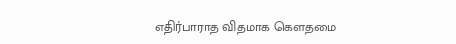எதிர்பாராத விதமாக கௌதமை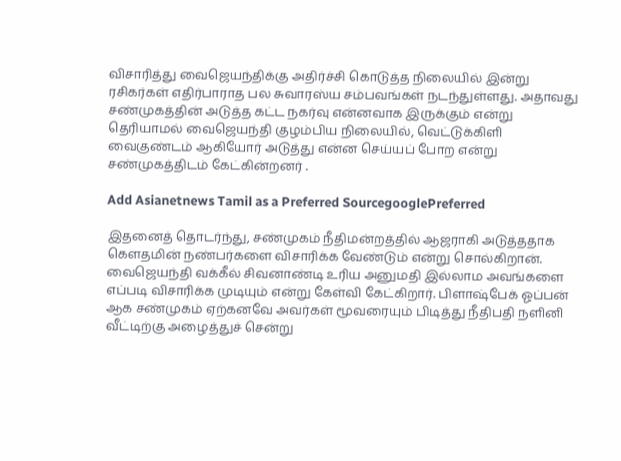விசாரித்து வைஜெயந்திக்கு அதிர்ச்சி கொடுத்த நிலையில் இன்று ரசிகர்கள் எதிர்பாராத பல சுவாரஸ்ய சம்பவங்கள் நடந்துள்ளது. அதாவது சண்முகத்தின் அடுத்த கட்ட நகர்வு என்னவாக இருக்கும் என்று தெரியாமல் வைஜெயந்தி குழம்பிய நிலையில், வெட்டுக்கிளி வைகுண்டம் ஆகியோர் அடுத்து என்ன செய்யப் போற என்று சண்முகத்திடம் கேட்கின்றனர் .

Add Asianetnews Tamil as a Preferred SourcegooglePreferred

இதனைத் தொடர்ந்து, சண்முகம் நீதிமன்றத்தில் ஆஜராகி அடுத்ததாக கௌதமின் நண்பர்களை விசாரிக்க வேண்டும் என்று சொல்கிறான். வைஜெயந்தி வக்கீல் சிவனாண்டி உரிய அனுமதி இல்லாம அவங்களை எப்படி விசாரிக்க முடியும் என்று கேள்வி கேட்கிறார். பிளாஷ்பேக் ஓப்பன் ஆக சண்முகம் ஏற்கனவே அவர்கள் மூவரையும் பிடித்து நீதிபதி நளினி வீட்டிற்கு அழைத்துச் சென்று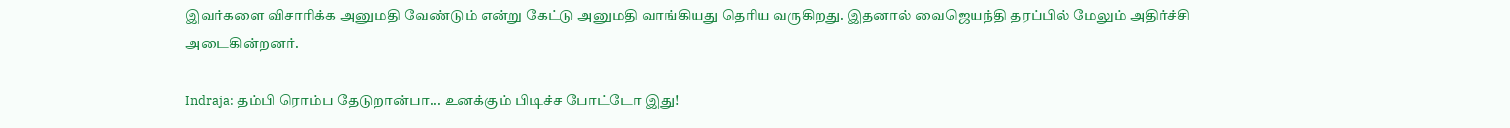இவர்களை விசாரிக்க அனுமதி வேண்டும் என்று கேட்டு அனுமதி வாங்கியது தெரிய வருகிறது. இதனால் வைஜெயந்தி தரப்பில் மேலும் அதிர்ச்சி அடைகின்றனர்.

Indraja: தம்பி ரொம்ப தேடுறான்பா... உனக்கும் பிடிச்ச போட்டோ இது!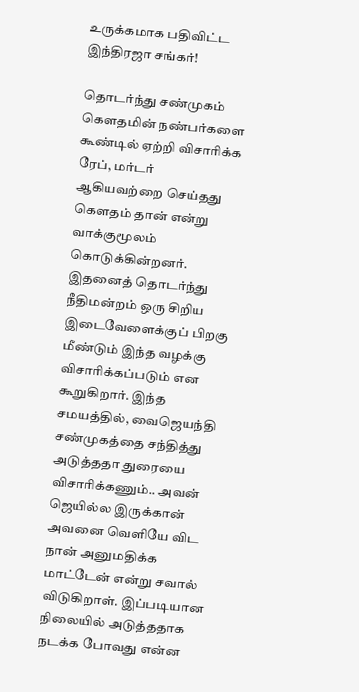உருக்கமாக பதிவிட்ட இந்திரஜா சங்கர்!

தொடர்ந்து சண்முகம் கௌதமின் நண்பர்களை கூண்டில் ஏற்றி விசாரிக்க ரேப், மர்டர் ஆகியவற்றை செய்தது கௌதம் தான் என்று வாக்குமூலம் கொடுக்கின்றனர். இதனைத் தொடர்ந்து நீதிமன்றம் ஒரு சிறிய இடைவேளைக்குப் பிறகு மீண்டும் இந்த வழக்கு விசாரிக்கப்படும் என கூறுகிறார். இந்த சமயத்தில், வைஜெயந்தி சண்முகத்தை சந்தித்து அடுத்ததா துரையை விசாரிக்கணும்.. அவன் ஜெயில்ல இருக்கான் அவனை வெளியே விட நான் அனுமதிக்க மாட்டேன் என்று சவால் விடுகிறாள். இப்படியான நிலையில் அடுத்ததாக நடக்க போவது என்ன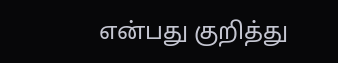என்பது குறித்து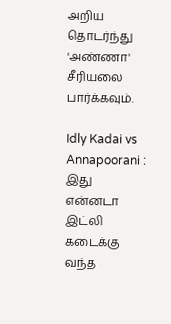அறிய தொடர்ந்து 'அண்ணா' சீரியலை பார்க்கவும்.

Idly Kadai vs Annapoorani : இது என்னடா இட்லி கடைக்கு வந்த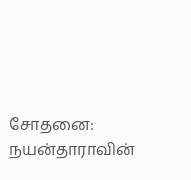சோதனை: நயன்தாராவின்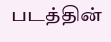படத்தின்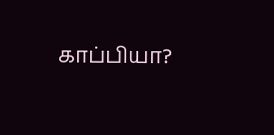காப்பியா?